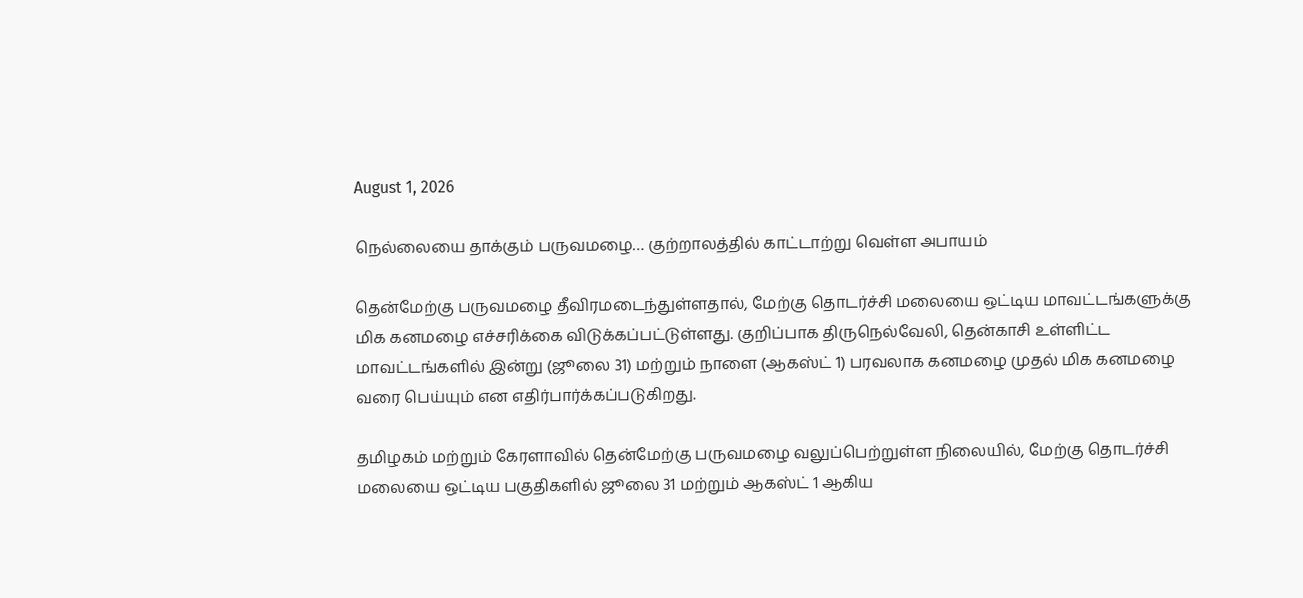August 1, 2026

நெல்லையை தாக்கும் பருவமழை… குற்றாலத்தில் காட்டாற்று வெள்ள அபாயம்

தென்மேற்கு பருவமழை தீவிரமடைந்துள்ளதால், மேற்கு தொடர்ச்சி மலையை ஒட்டிய மாவட்டங்களுக்கு மிக கனமழை எச்சரிக்கை விடுக்கப்பட்டுள்ளது. குறிப்பாக திருநெல்வேலி, தென்காசி உள்ளிட்ட மாவட்டங்களில் இன்று (ஜூலை 31) மற்றும் நாளை (ஆகஸ்ட் 1) பரவலாக கனமழை முதல் மிக கனமழை வரை பெய்யும் என எதிர்பார்க்கப்படுகிறது.

தமிழகம் மற்றும் கேரளாவில் தென்மேற்கு பருவமழை வலுப்பெற்றுள்ள நிலையில், மேற்கு தொடர்ச்சி மலையை ஒட்டிய பகுதிகளில் ஜூலை 31 மற்றும் ஆகஸ்ட் 1 ஆகிய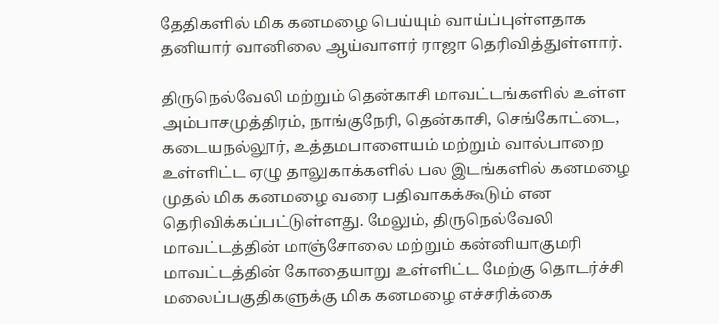தேதிகளில் மிக கனமழை பெய்யும் வாய்ப்புள்ளதாக தனியார் வானிலை ஆய்வாளர் ராஜா தெரிவித்துள்ளார்.

திருநெல்வேலி மற்றும் தென்காசி மாவட்டங்களில் உள்ள அம்பாசமுத்திரம், நாங்குநேரி, தென்காசி, செங்கோட்டை, கடையநல்லூர், உத்தமபாளையம் மற்றும் வால்பாறை உள்ளிட்ட ஏழு தாலுகாக்களில் பல இடங்களில் கனமழை முதல் மிக கனமழை வரை பதிவாகக்கூடும் என தெரிவிக்கப்பட்டுள்ளது. மேலும், திருநெல்வேலி மாவட்டத்தின் மாஞ்சோலை மற்றும் கன்னியாகுமரி மாவட்டத்தின் கோதையாறு உள்ளிட்ட மேற்கு தொடர்ச்சி மலைப்பகுதிகளுக்கு மிக கனமழை எச்சரிக்கை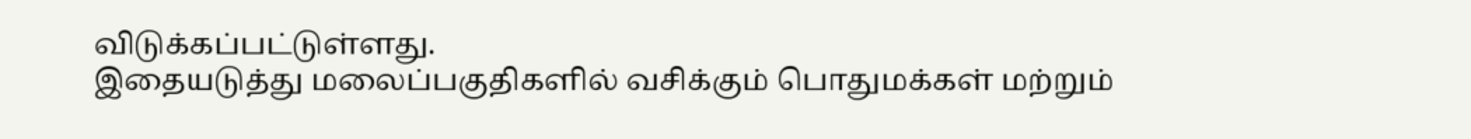விடுக்கப்பட்டுள்ளது.
இதையடுத்து மலைப்பகுதிகளில் வசிக்கும் பொதுமக்கள் மற்றும்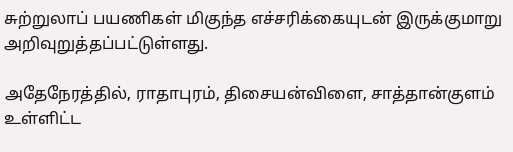சுற்றுலாப் பயணிகள் மிகுந்த எச்சரிக்கையுடன் இருக்குமாறு அறிவுறுத்தப்பட்டுள்ளது.

அதேநேரத்தில், ராதாபுரம், திசையன்விளை, சாத்தான்குளம் உள்ளிட்ட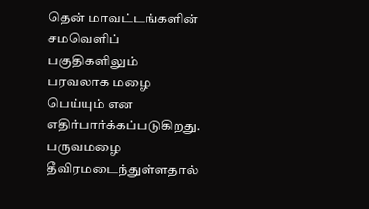தென் மாவட்டங்களின் சமவெளிப் பகுதிகளிலும் பரவலாக மழை பெய்யும் என எதிர்பார்க்கப்படுகிறது. பருவமழை தீவிரமடைந்துள்ளதால்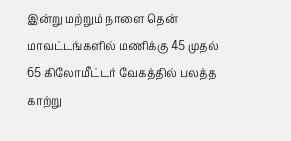இன்று மற்றும் நாளை தென் மாவட்டங்களில் மணிக்கு 45 முதல் 65 கிலோமீட்டர் வேகத்தில் பலத்த காற்று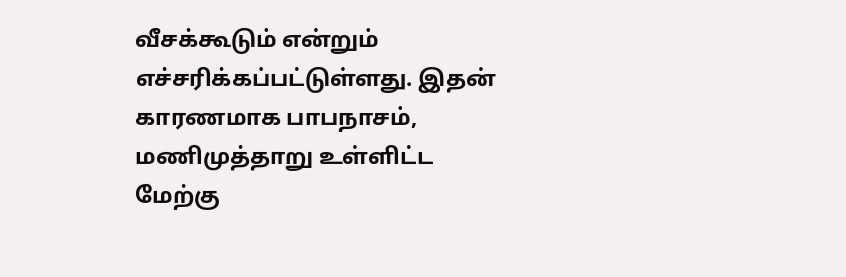வீசக்கூடும் என்றும் எச்சரிக்கப்பட்டுள்ளது. இதன் காரணமாக பாபநாசம், மணிமுத்தாறு உள்ளிட்ட மேற்கு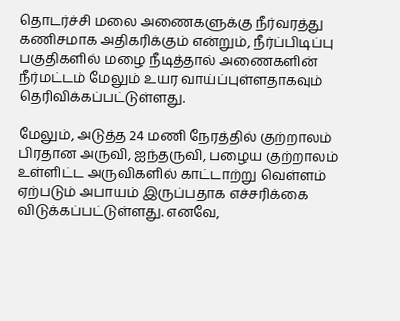தொடர்ச்சி மலை அணைகளுக்கு நீர்வரத்து கணிசமாக அதிகரிக்கும் என்றும், நீர்ப்பிடிப்பு பகுதிகளில் மழை நீடித்தால் அணைகளின் நீர்மட்டம் மேலும் உயர வாய்ப்புள்ளதாகவும் தெரிவிக்கப்பட்டுள்ளது.

மேலும், அடுத்த 24 மணி நேரத்தில் குற்றாலம் பிரதான அருவி, ஐந்தருவி, பழைய குற்றாலம் உள்ளிட்ட அருவிகளில் காட்டாற்று வெள்ளம் ஏற்படும் அபாயம் இருப்பதாக எச்சரிக்கை விடுக்கப்பட்டுள்ளது. எனவே,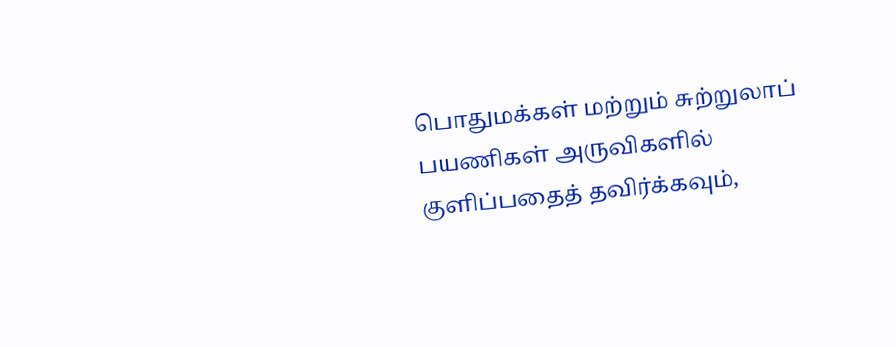பொதுமக்கள் மற்றும் சுற்றுலாப் பயணிகள் அருவிகளில் குளிப்பதைத் தவிர்க்கவும்,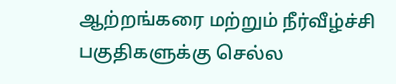ஆற்றங்கரை மற்றும் நீர்வீழ்ச்சி பகுதிகளுக்கு செல்ல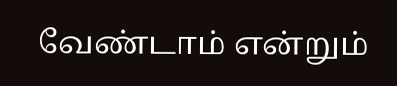வேண்டாம் என்றும்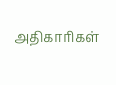அதிகாரிகள்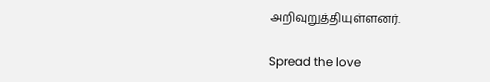அறிவுறுத்தியுள்ளனர்.

Spread the love